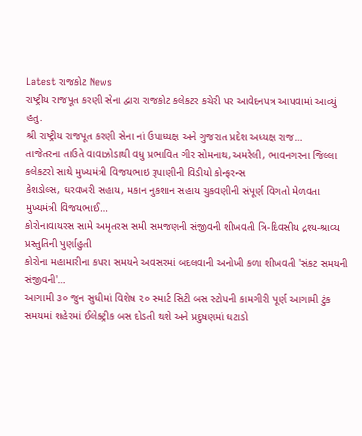Latest રાજકોટ News
રાષ્ટ્રીય રાજપૂત કરણી સેના દ્વારા રાજકોટ કલેકટર કચેરી પર આવેદનપત્ર આપવામાં આવ્યું હતુ.
શ્રી રાષ્ટ્રીય રાજપૂત કરણી સેના નાં ઉપાધ્યક્ષ અને ગુજરાત પ્રદેશ અધ્યક્ષ રાજ…
તાજેતરના તાઉતે વાવાઝોડાથી વધુ પ્રભાવિત ગીર સોમનાથ,અમરેલી, ભાવનગરના જિલ્લા કલેકટરો સાથે મુખ્યમંત્રી વિજયભાઇ રૂપાણીની વિડીયો કોન્ફરન્સ
કેશડોલ્સ, ઘરવખરી સહાય, મકાન નુકશાન સહાય ચુકવણીની સંપૂર્ણ વિગતો મેળવતા મુખ્યમંત્રી વિજયભાઈ…
કોરોનાવાયરસ સામે અમૃતરસ સમી સમજણની સંજીવની શીખવતી ત્રિ-દિવસીય દ્રશ્ય-શ્રાવ્ય પ્રસ્તુતિની પુર્ણાહુતી
કોરોના મહામારીના કપરા સમયને અવસરમાં બદલવાની અનોખી કળા શીખવતી 'સંકટ સમયની સંજીવની'…
આગામી ૩૦ જુન સુધીમાં વિશેષ ૨૦ સ્માર્ટ સિટી બસ સ્ટોપની કામગીરી પૂર્ણ આગામી ટુંક સમયમાં શહેરમાં ઈલેક્ટ્રીક બસ દોડતી થશે અને પ્રદુષણમાં ઘટાડો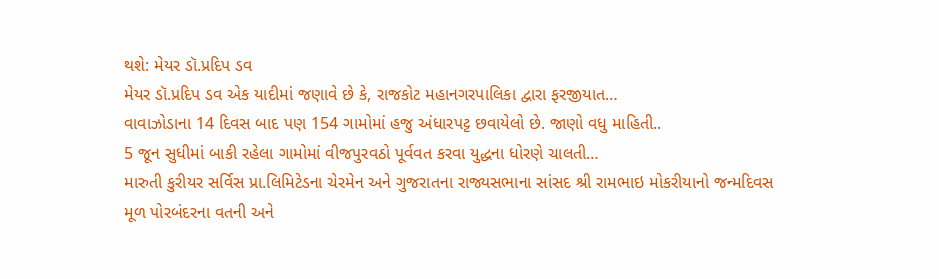થશે: મેયર ડૉ.પ્રદિપ ડવ
મેયર ડૉ.પ્રદિપ ડવ એક યાદીમાં જણાવે છે કે, રાજકોટ મહાનગરપાલિકા દ્વારા ફરજીયાત…
વાવાઝોડાના 14 દિવસ બાદ પણ 154 ગામોમાં હજુ અંધારપટ્ટ છવાયેલો છે. જાણો વધુ માહિતી..
5 જૂન સુધીમાં બાકી રહેલા ગામોમાં વીજપુરવઠો પૂર્વવત કરવા યુદ્ધના ધોરણે ચાલતી…
મારુતી કુરીયર સર્વિસ પ્રા.લિમિટેડના ચેરમેન અને ગુજરાતના રાજ્યસભાના સાંસદ શ્રી રામભાઇ મોકરીયાનો જન્મદિવસ
મૂળ પોરબંદરના વતની અને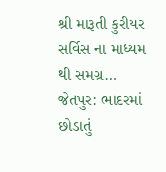શ્રી મારૂતી કુરીયર સર્વિસ ના માધ્યમ થી સમગ્ર…
જેતપુર: ભાદરમાં છોડાતું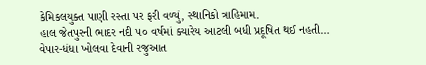કેમિકલયુક્ત પાણી રસ્તા પર ફરી વળ્યું, સ્થાનિકો ત્રાહિમામ.
હાલ જેતપુરની ભાદર નદી ૫૦ વર્ષમાં ક્યારેય આટલી બધી પ્રદૂષિત થઈ નહતી…
વેપાર-ધંધા ખોલવા દેવાની રજુઆત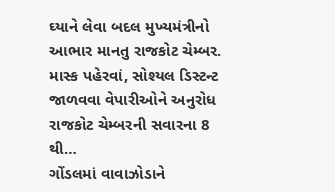ઘ્યાને લેવા બદલ મુખ્યમંત્રીનો આભાર માનતુ રાજકોટ ચેમ્બર.
માસ્ક પહેરવાં, સોશ્યલ ડિસ્ટન્ટ જાળવવા વેપારીઓને અનુરોધ રાજકોટ ચેમ્બરની સવારના 8 થી…
ગોંડલમાં વાવાઝોડાને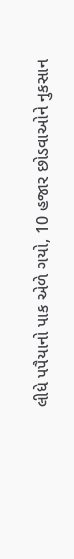લીધે પપૈયાનો પાક એળે ગયો, 10 હજાર છોડવાઓને નુકસાન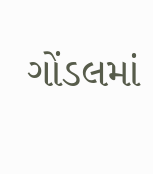ગોંડલમાં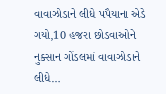વાવાઝોડાને લીધે પપૈયાના એડે ગયો,10 હજરા છોડવાઓને નુક્સાન ગોંડલમાં વાવાઝોડાને લીધે…